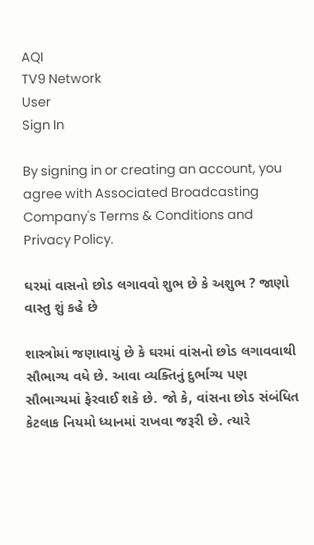AQI
TV9 Network
User
Sign In

By signing in or creating an account, you agree with Associated Broadcasting Company's Terms & Conditions and Privacy Policy.

ઘરમાં વાસનો છોડ લગાવવો શુભ છે કે અશુભ ? જાણો વાસ્તુ શું કહે છે

શાસ્ત્રોમાં જણાવાયું છે કે ઘરમાં વાંસનો છોડ લગાવવાથી સૌભાગ્ય વધે છે. આવા વ્યક્તિનું દુર્ભાગ્ય પણ સૌભાગ્યમાં ફેરવાઈ શકે છે. જો કે, વાંસના છોડ સંબંધિત કેટલાક નિયમો ધ્યાનમાં રાખવા જરૂરી છે. ત્યારે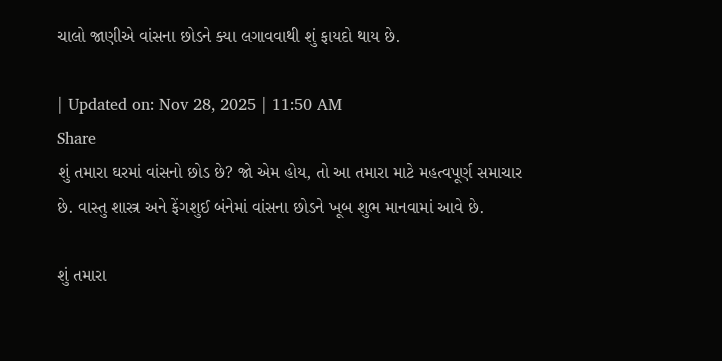ચાલો જાણીએ વાંસના છોડને ક્યા લગાવવાથી શું ફાયદો થાય છે.

| Updated on: Nov 28, 2025 | 11:50 AM
Share
શું તમારા ઘરમાં વાંસનો છોડ છે? જો એમ હોય, તો આ તમારા માટે મહત્વપૂર્ણ સમાચાર છે. વાસ્તુ શાસ્ત્ર અને ફેંગશુઈ બંનેમાં વાંસના છોડને ખૂબ શુભ માનવામાં આવે છે.

શું તમારા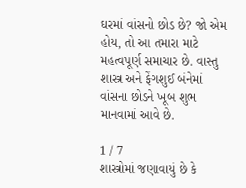ઘરમાં વાંસનો છોડ છે? જો એમ હોય, તો આ તમારા માટે મહત્વપૂર્ણ સમાચાર છે. વાસ્તુ શાસ્ત્ર અને ફેંગશુઈ બંનેમાં વાંસના છોડને ખૂબ શુભ માનવામાં આવે છે.

1 / 7
શાસ્ત્રોમાં જણાવાયું છે કે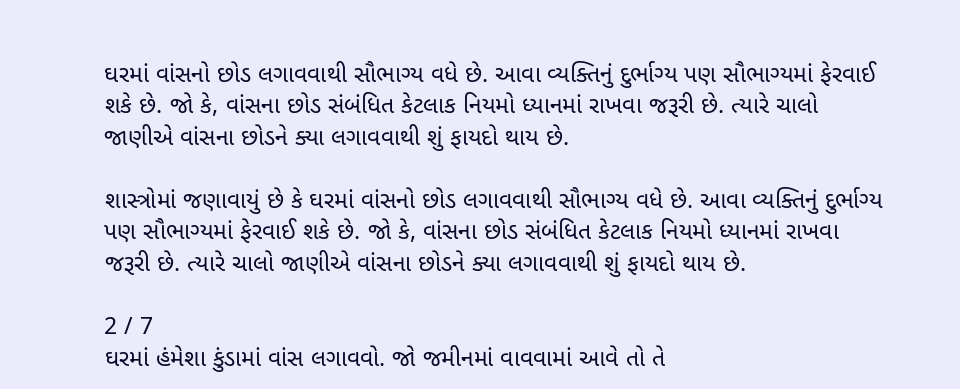ઘરમાં વાંસનો છોડ લગાવવાથી સૌભાગ્ય વધે છે. આવા વ્યક્તિનું દુર્ભાગ્ય પણ સૌભાગ્યમાં ફેરવાઈ શકે છે. જો કે, વાંસના છોડ સંબંધિત કેટલાક નિયમો ધ્યાનમાં રાખવા જરૂરી છે. ત્યારે ચાલો જાણીએ વાંસના છોડને ક્યા લગાવવાથી શું ફાયદો થાય છે.

શાસ્ત્રોમાં જણાવાયું છે કે ઘરમાં વાંસનો છોડ લગાવવાથી સૌભાગ્ય વધે છે. આવા વ્યક્તિનું દુર્ભાગ્ય પણ સૌભાગ્યમાં ફેરવાઈ શકે છે. જો કે, વાંસના છોડ સંબંધિત કેટલાક નિયમો ધ્યાનમાં રાખવા જરૂરી છે. ત્યારે ચાલો જાણીએ વાંસના છોડને ક્યા લગાવવાથી શું ફાયદો થાય છે.

2 / 7
ઘરમાં હંમેશા કુંડામાં વાંસ લગાવવો. જો જમીનમાં વાવવામાં આવે તો તે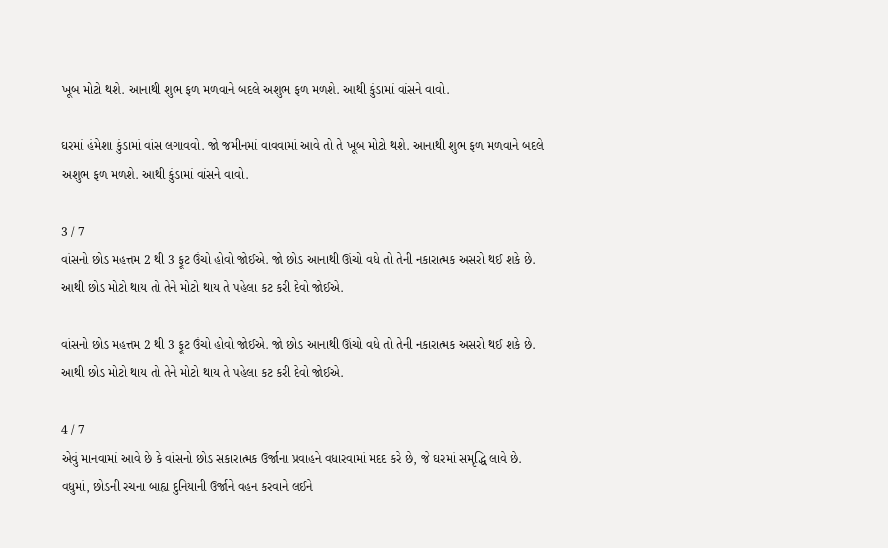ખૂબ મોટો થશે. આનાથી શુભ ફળ મળવાને બદલે અશુભ ફળ મળશે. આથી કુંડામાં વાંસને વાવો.

ઘરમાં હંમેશા કુંડામાં વાંસ લગાવવો. જો જમીનમાં વાવવામાં આવે તો તે ખૂબ મોટો થશે. આનાથી શુભ ફળ મળવાને બદલે અશુભ ફળ મળશે. આથી કુંડામાં વાંસને વાવો.

3 / 7
વાંસનો છોડ મહત્તમ 2 થી 3 ફૂટ ઉંચો હોવો જોઈએ. જો છોડ આનાથી ઊંચો વધે તો તેની નકારાત્મક અસરો થઈ શકે છે. આથી છોડ મોટો થાય તો તેને મોટો થાય તે પહેલા કટ કરી દેવો જોઈએ.

વાંસનો છોડ મહત્તમ 2 થી 3 ફૂટ ઉંચો હોવો જોઈએ. જો છોડ આનાથી ઊંચો વધે તો તેની નકારાત્મક અસરો થઈ શકે છે. આથી છોડ મોટો થાય તો તેને મોટો થાય તે પહેલા કટ કરી દેવો જોઈએ.

4 / 7
એવું માનવામાં આવે છે કે વાંસનો છોડ સકારાત્મક ઉર્જાના પ્રવાહને વધારવામાં મદદ કરે છે, જે ઘરમાં સમૃદ્ધિ લાવે છે. વધુમાં, છોડની રચના બાહ્ય દુનિયાની ઉર્જાને વહન કરવાને લઈને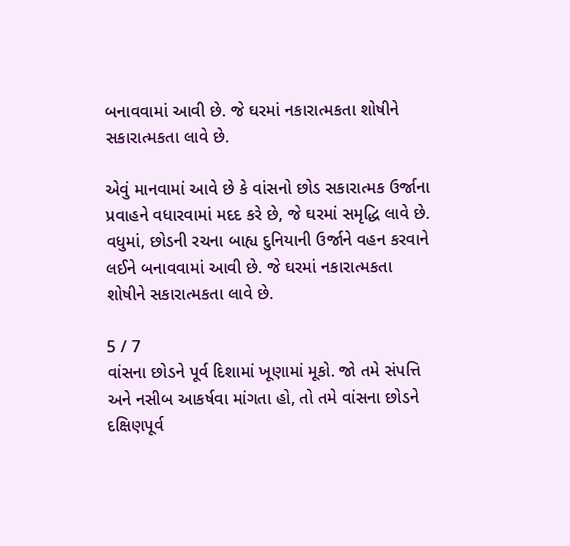બનાવવામાં આવી છે. જે ઘરમાં નકારાત્મકતા શોષીને સકારાત્મકતા લાવે છે.

એવું માનવામાં આવે છે કે વાંસનો છોડ સકારાત્મક ઉર્જાના પ્રવાહને વધારવામાં મદદ કરે છે, જે ઘરમાં સમૃદ્ધિ લાવે છે. વધુમાં, છોડની રચના બાહ્ય દુનિયાની ઉર્જાને વહન કરવાને લઈને બનાવવામાં આવી છે. જે ઘરમાં નકારાત્મકતા શોષીને સકારાત્મકતા લાવે છે.

5 / 7
વાંસના છોડને પૂર્વ દિશામાં ખૂણામાં મૂકો. જો તમે સંપત્તિ અને નસીબ આકર્ષવા માંગતા હો, તો તમે વાંસના છોડને દક્ષિણપૂર્વ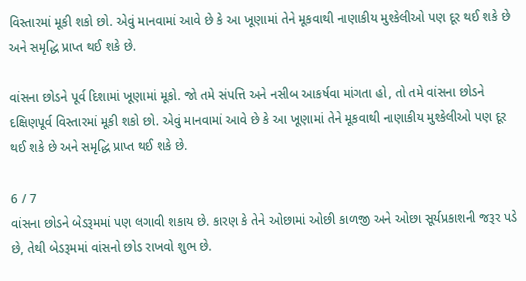વિસ્તારમાં મૂકી શકો છો. એવું માનવામાં આવે છે કે આ ખૂણામાં તેને મૂકવાથી નાણાકીય મુશ્કેલીઓ પણ દૂર થઈ શકે છે અને સમૃદ્ધિ પ્રાપ્ત થઈ શકે છે.

વાંસના છોડને પૂર્વ દિશામાં ખૂણામાં મૂકો. જો તમે સંપત્તિ અને નસીબ આકર્ષવા માંગતા હો, તો તમે વાંસના છોડને દક્ષિણપૂર્વ વિસ્તારમાં મૂકી શકો છો. એવું માનવામાં આવે છે કે આ ખૂણામાં તેને મૂકવાથી નાણાકીય મુશ્કેલીઓ પણ દૂર થઈ શકે છે અને સમૃદ્ધિ પ્રાપ્ત થઈ શકે છે.

6 / 7
વાંસના છોડને બેડરૂમમાં પણ લગાવી શકાય છે. કારણ કે તેને ઓછામાં ઓછી કાળજી અને ઓછા સૂર્યપ્રકાશની જરૂર પડે છે, તેથી બેડરૂમમાં વાંસનો છોડ રાખવો શુભ છે.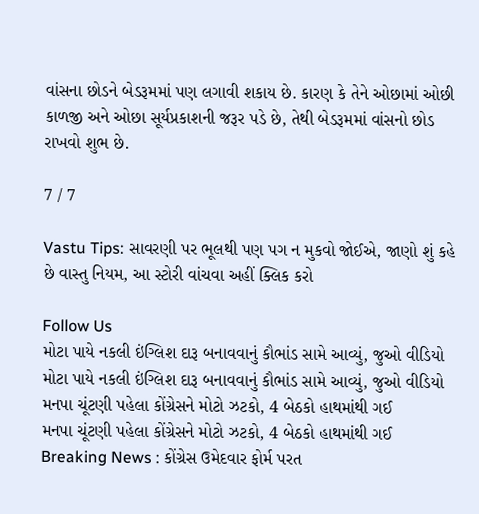વાંસના છોડને બેડરૂમમાં પણ લગાવી શકાય છે. કારણ કે તેને ઓછામાં ઓછી કાળજી અને ઓછા સૂર્યપ્રકાશની જરૂર પડે છે, તેથી બેડરૂમમાં વાંસનો છોડ રાખવો શુભ છે.

7 / 7

Vastu Tips: સાવરણી પર ભૂલથી પણ પગ ન મુકવો જોઈએ, જાણો શું કહે છે વાસ્તુ નિયમ, આ સ્ટોરી વાંચવા અહીં ક્લિક કરો

Follow Us
મોટા પાયે નકલી ઇંગ્લિશ દારૂ બનાવવાનું કૌભાંડ સામે આવ્યું, જુઓ વીડિયો
મોટા પાયે નકલી ઇંગ્લિશ દારૂ બનાવવાનું કૌભાંડ સામે આવ્યું, જુઓ વીડિયો
મનપા ચૂંટણી પહેલા કોંગ્રેસને મોટો ઝટકો, 4 બેઠકો હાથમાંથી ગઈ
મનપા ચૂંટણી પહેલા કોંગ્રેસને મોટો ઝટકો, 4 બેઠકો હાથમાંથી ગઈ
Breaking News : કોંગ્રેસ ઉમેદવાર ફોર્મ પરત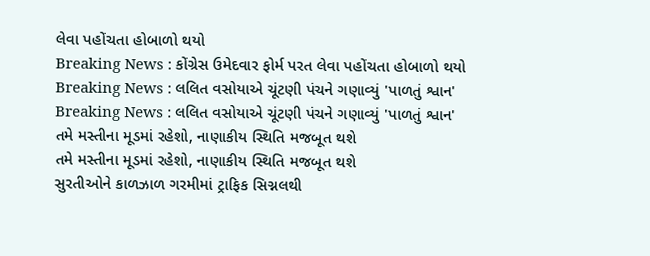લેવા પહોંચતા હોબાળો થયો
Breaking News : કોંગ્રેસ ઉમેદવાર ફોર્મ પરત લેવા પહોંચતા હોબાળો થયો
Breaking News : લલિત વસોયાએ ચૂંટણી પંચને ગણાવ્યું 'પાળતું શ્વાન'
Breaking News : લલિત વસોયાએ ચૂંટણી પંચને ગણાવ્યું 'પાળતું શ્વાન'
તમે મસ્તીના મૂડમાં રહેશો, નાણાકીય સ્થિતિ મજબૂત થશે
તમે મસ્તીના મૂડમાં રહેશો, નાણાકીય સ્થિતિ મજબૂત થશે
સુરતીઓને કાળઝાળ ગરમીમાં ટ્રાફિક સિગ્નલથી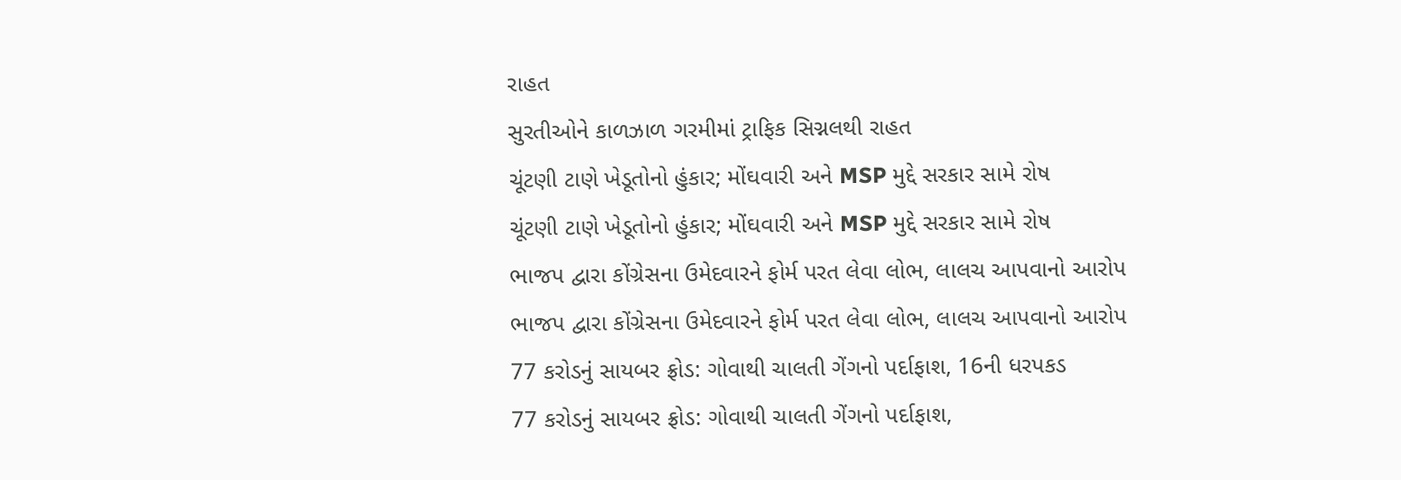રાહત
સુરતીઓને કાળઝાળ ગરમીમાં ટ્રાફિક સિગ્નલથી રાહત
ચૂંટણી ટાણે ખેડૂતોનો હુંકાર; મોંઘવારી અને MSP મુદ્દે સરકાર સામે રોષ
ચૂંટણી ટાણે ખેડૂતોનો હુંકાર; મોંઘવારી અને MSP મુદ્દે સરકાર સામે રોષ
ભાજપ દ્વારા કોંગ્રેસના ઉમેદવારને ફોર્મ પરત લેવા લોભ, લાલચ આપવાનો આરોપ
ભાજપ દ્વારા કોંગ્રેસના ઉમેદવારને ફોર્મ પરત લેવા લોભ, લાલચ આપવાનો આરોપ
77 કરોડનું સાયબર ફ્રોડ: ગોવાથી ચાલતી ગેંગનો પર્દાફાશ, 16ની ધરપકડ
77 કરોડનું સાયબર ફ્રોડ: ગોવાથી ચાલતી ગેંગનો પર્દાફાશ,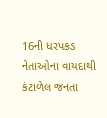16ની ધરપકડ
નેતાઓના વાયદાથી કંટાળેલ જનતા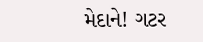મેદાને! ગટર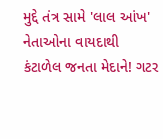મુદ્દે તંત્ર સામે 'લાલ આંખ'
નેતાઓના વાયદાથી કંટાળેલ જનતા મેદાને! ગટર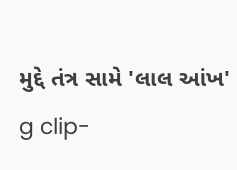મુદ્દે તંત્ર સામે 'લાલ આંખ'
g clip-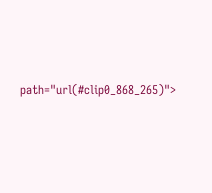path="url(#clip0_868_265)">